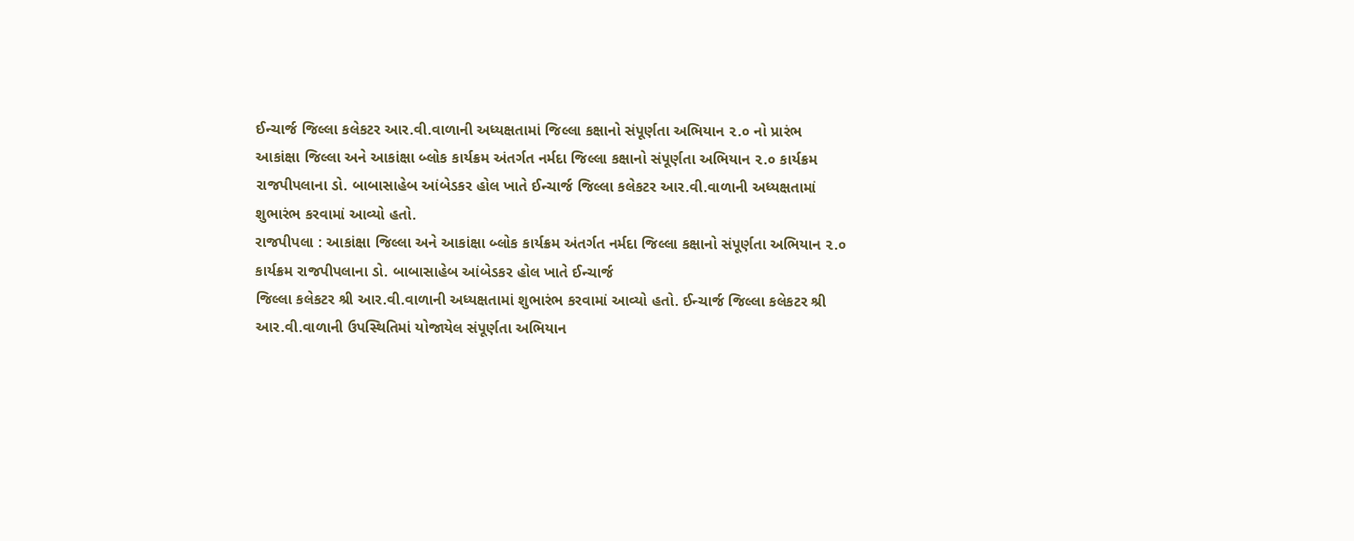ઈન્ચાર્જ જિલ્લા કલેકટર આર.વી.વાળાની અધ્યક્ષતામાં જિલ્લા કક્ષાનો સંપૂર્ણતા અભિયાન ૨.૦ નો પ્રારંભ
આકાંક્ષા જિલ્લા અને આકાંક્ષા બ્લોક કાર્યક્રમ અંતર્ગત નર્મદા જિલ્લા કક્ષાનો સંપૂર્ણતા અભિયાન ૨.૦ કાર્યક્રમ રાજપીપલાના ડો. બાબાસાહેબ આંબેડકર હોલ ખાતે ઈન્ચાર્જ જિલ્લા કલેકટર આર.વી.વાળાની અધ્યક્ષતામાં શુભારંભ કરવામાં આવ્યો હતો.
રાજપીપલા : આકાંક્ષા જિલ્લા અને આકાંક્ષા બ્લોક કાર્યક્રમ અંતર્ગત નર્મદા જિલ્લા કક્ષાનો સંપૂર્ણતા અભિયાન ૨.૦ કાર્યક્રમ રાજપીપલાના ડો. બાબાસાહેબ આંબેડકર હોલ ખાતે ઈન્ચાર્જ
જિલ્લા કલેકટર શ્રી આર.વી.વાળાની અધ્યક્ષતામાં શુભારંભ કરવામાં આવ્યો હતો. ઈન્ચાર્જ જિલ્લા કલેકટર શ્રી આર.વી.વાળાની ઉપસ્થિતિમાં યોજાયેલ સંપૂર્ણતા અભિયાન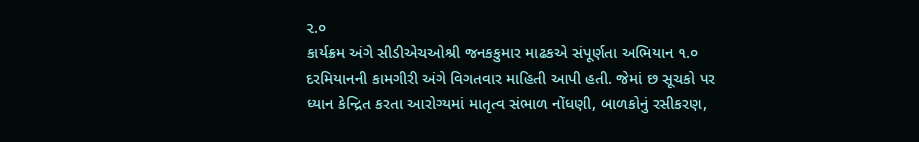૨.૦
કાર્યક્રમ અંગે સીડીએચઓશ્રી જનકકુમાર માઢકએ સંપૂર્ણતા અભિયાન ૧.૦ દરમિયાનની કામગીરી અંગે વિગતવાર માહિતી આપી હતી. જેમાં છ સૂચકો પર ધ્યાન કેન્દ્રિત કરતા આરોગ્યમાં માતૃત્વ સંભાળ નોંધણી, બાળકોનું રસીકરણ,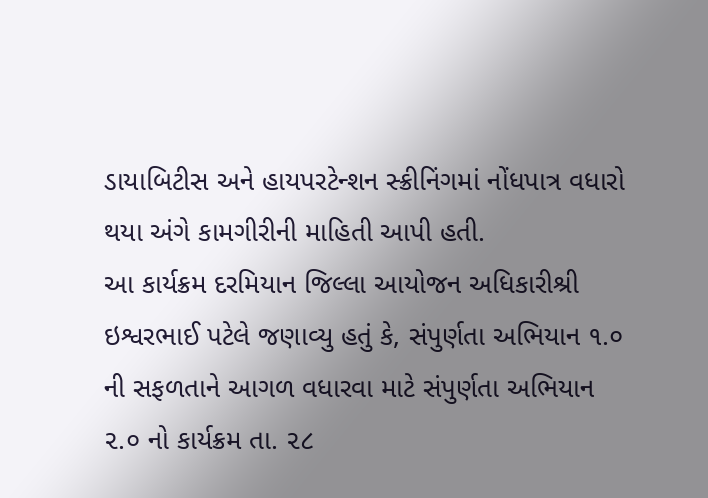ડાયાબિટીસ અને હાયપરટેન્શન સ્ક્રીનિંગમાં નોંધપાત્ર વધારો થયા અંગે કામગીરીની માહિતી આપી હતી.
આ કાર્યક્રમ દરમિયાન જિલ્લા આયોજન અધિકારીશ્રી ઇશ્વરભાઈ પટેલે જણાવ્યુ હતું કે, સંપુર્ણતા અભિયાન ૧.૦ ની સફળતાને આગળ વધારવા માટે સંપુર્ણતા અભિયાન ૨.૦ નો કાર્યક્રમ તા. ૨૮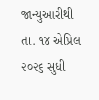જાન્યુઆરીથી તા. ૧૪ એપ્રિલ ૨૦૨૬ સુધી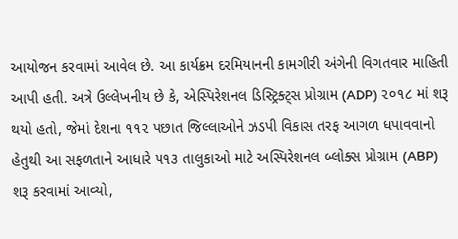આયોજન કરવામાં આવેલ છે. આ કાર્યક્રમ દરમિયાનની કામગીરી અંગેની વિગતવાર માહિતી આપી હતી. અત્રે ઉલ્લેખનીય છે કે, એસ્પિરેશનલ ડિસ્ટ્રિક્ટ્સ પ્રોગ્રામ (ADP) ૨૦૧૮ માં શરૂ થયો હતો, જેમાં દેશના ૧૧૨ પછાત જિલ્લાઓને ઝડપી વિકાસ તરફ આગળ ધપાવવાનો હેતુથી આ સફળતાને આધારે ૫૧૩ તાલુકાઓ માટે અસ્પિરેશનલ બ્લોક્સ પ્રોગ્રામ (ABP) શરૂ કરવામાં આવ્યો,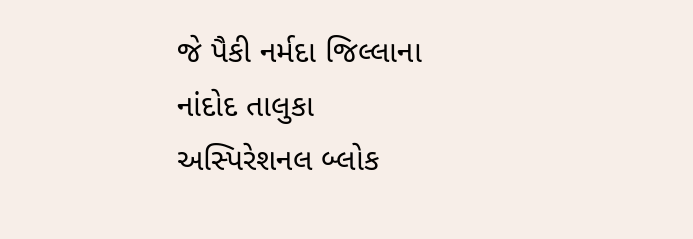જે પૈકી નર્મદા જિલ્લાના નાંદોદ તાલુકા અસ્પિરેશનલ બ્લોક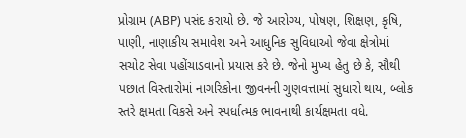પ્રોગ્રામ (ABP) પસંદ કરાયો છે. જે આરોગ્ય, પોષણ, શિક્ષણ, કૃષિ,
પાણી, નાણાકીય સમાવેશ અને આધુનિક સુવિધાઓ જેવા ક્ષેત્રોમાં સચોટ સેવા પહોંચાડવાનો પ્રયાસ કરે છે. જેનો મુખ્ય હેતુ છે કે, સૌથી પછાત વિસ્તારોમાં નાગરિકોના જીવનની ગુણવત્તામાં સુધારો થાય, બ્લોક સ્તરે ક્ષમતા વિકસે અને સ્પર્ધાત્મક ભાવનાથી કાર્યક્ષમતા વધે.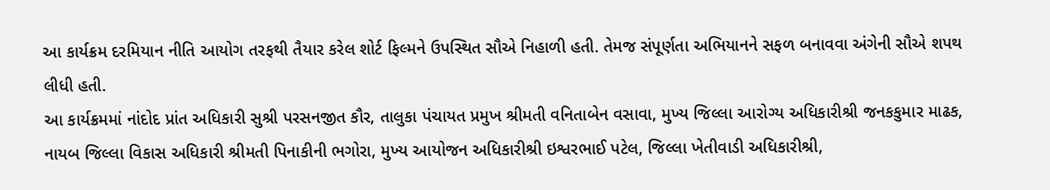આ કાર્યક્રમ દરમિયાન નીતિ આયોગ તરફથી તૈયાર કરેલ શોર્ટ ફિલ્મને ઉપસ્થિત સૌએ નિહાળી હતી. તેમજ સંપૂર્ણતા અભિયાનને સફળ બનાવવા અંગેની સૌએ શપથ લીધી હતી.
આ કાર્યક્રમમાં નાંદોદ પ્રાંત અધિકારી સુશ્રી પરસનજીત કૌર, તાલુકા પંચાયત પ્રમુખ શ્રીમતી વનિતાબેન વસાવા, મુખ્ય જિલ્લા આરોગ્ય અધિકારીશ્રી જનકકુમાર માઢક, નાયબ જિલ્લા વિકાસ અધિકારી શ્રીમતી પિનાકીની ભગોરા, મુખ્ય આયોજન અધિકારીશ્રી ઇશ્વરભાઈ પટેલ, જિલ્લા ખેતીવાડી અધિકારીશ્રી,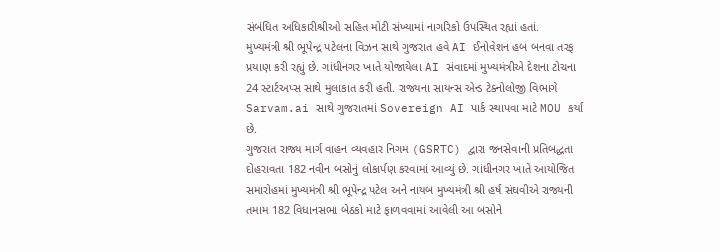સંબંધિત અધિકારીશ્રીઓ સહિત મોટી સંખ્યામાં નાગરિકો ઉપસ્થિત રહ્યાં હતાં.
મુખ્યમંત્રી શ્રી ભૂપેન્દ્ર પટેલના વિઝન સાથે ગુજરાત હવે AI ઈનોવેશન હબ બનવા તરફ પ્રયાણ કરી રહ્યું છે. ગાંધીનગર ખાતે યોજાયેલા AI સંવાદમાં મુખ્યમંત્રીએ દેશના ટોચના 24 સ્ટાર્ટઅપ્સ સાથે મુલાકાત કરી હતી. રાજ્યના સાયન્સ એન્ડ ટેક્નોલોજી વિભાગે Sarvam.ai સાથે ગુજરાતમાં Sovereign AI પાર્ક સ્થાપવા માટે MOU કર્યા છે.
ગુજરાત રાજ્ય માર્ગ વાહન વ્યવહાર નિગમ (GSRTC) દ્વારા જનસેવાની પ્રતિબદ્ધતા દોહરાવતા 182 નવીન બસોનું લોકાર્પણ કરવામાં આવ્યું છે. ગાંધીનગર ખાતે આયોજિત સમારોહમાં મુખ્યમંત્રી શ્રી ભૂપેન્દ્ર પટેલ અને નાયબ મુખ્યમંત્રી શ્રી હર્ષ સંઘવીએ રાજ્યની તમામ 182 વિધાનસભા બેઠકો માટે ફાળવવામાં આવેલી આ બસોને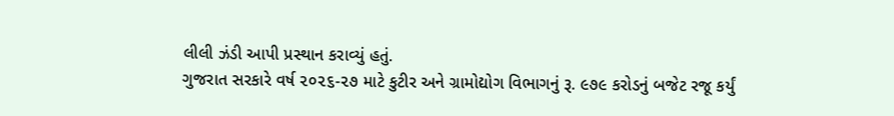લીલી ઝંડી આપી પ્રસ્થાન કરાવ્યું હતું.
ગુજરાત સરકારે વર્ષ ૨૦૨૬-૨૭ માટે કુટીર અને ગ્રામોદ્યોગ વિભાગનું રૂ. ૯૭૯ કરોડનું બજેટ રજૂ કર્યું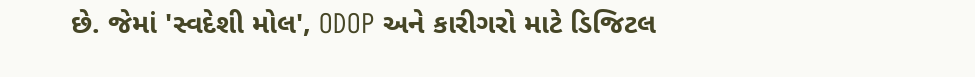છે. જેમાં 'સ્વદેશી મોલ', ODOP અને કારીગરો માટે ડિજિટલ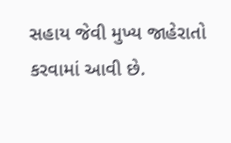સહાય જેવી મુખ્ય જાહેરાતો કરવામાં આવી છે.